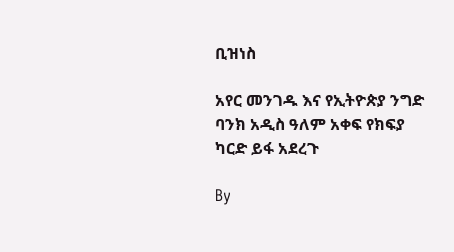ቢዝነስ

አየር መንገዱ እና የኢትዮጵያ ንግድ ባንክ አዲስ ዓለም አቀፍ የክፍያ ካርድ ይፋ አደረጉ

By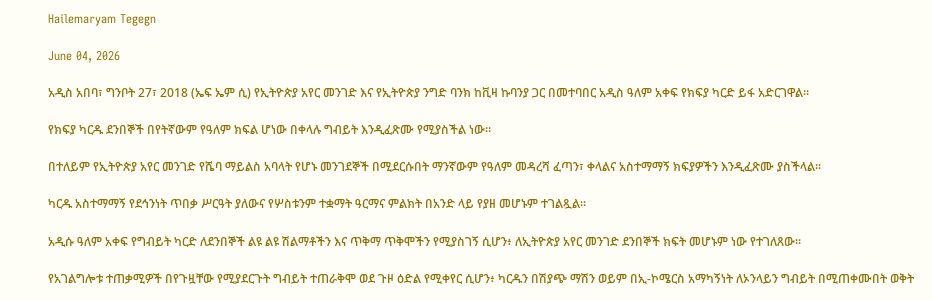Hailemaryam Tegegn

June 04, 2026

አዲስ አበባ፣ ግንቦት 27፣ 2018 (ኤፍ ኤም ሲ) የኢትዮጵያ አየር መንገድ እና የኢትዮጵያ ንግድ ባንክ ከቪዛ ኩባንያ ጋር በመተባበር አዲስ ዓለም አቀፍ የክፍያ ካርድ ይፋ አድርገዋል።

የክፍያ ካርዱ ደንበኞች በየትኛውም የዓለም ክፍል ሆነው በቀላሉ ግብይት እንዲፈጽሙ የሚያስችል ነው።

በተለይም የኢትዮጵያ አየር መንገድ የሼባ ማይልስ አባላት የሆኑ መንገደኞች በሚደርሱበት ማንኛውም የዓለም መዳረሻ ፈጣን፣ ቀላልና አስተማማኝ ክፍያዎችን እንዲፈጽሙ ያስችላል።

ካርዱ አስተማማኝ የደኅንነት ጥበቃ ሥርዓት ያለውና የሦስቱንም ተቋማት ዓርማና ምልክት በአንድ ላይ የያዘ መሆኑም ተገልጿል፡፡

አዲሱ ዓለም አቀፍ የግብይት ካርድ ለደንበኞች ልዩ ልዩ ሽልማቶችን እና ጥቅማ ጥቅሞችን የሚያስገኝ ሲሆን፥ ለኢትዮጵያ አየር መንገድ ደንበኞች ክፍት መሆኑም ነው የተገለጸው።

የአገልግሎቱ ተጠቃሚዎች በየጉዟቸው የሚያደርጉት ግብይት ተጠራቅሞ ወደ ጉዞ ዕድል የሚቀየር ሲሆን፥ ካርዱን በሽያጭ ማሽን ወይም በኢ-ኮሜርስ አማካኝነት ለኦንላይን ግብይት በሚጠቀሙበት ወቅት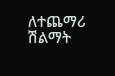ለተጨማሪ ሽልማት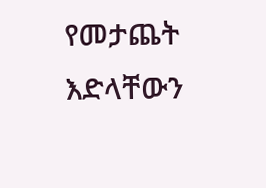የመታጨት እድላቸውን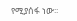የሚያሰፋ ነው፡፡